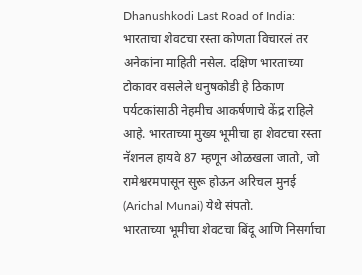Dhanushkodi Last Road of India: भारताचा शेवटचा रस्ता कोणता विचारलं तर अनेकांना माहिती नसेल. दक्षिण भारताच्या टोकावर वसलेले धनुषकोडी हे ठिकाण पर्यटकांसाठी नेहमीच आकर्षणाचे केंद्र राहिले आहे. भारताच्या मुख्य भूमीचा हा शेवटचा रस्ता नॅशनल हायवे 87 म्हणून ओळखला जातो, जो रामेश्वरमपासून सुरू होऊन अरिचल मुनई (Arichal Munai) येथे संपतो.
भारताच्या भूमीचा शेवटचा बिंदू आणि निसर्गाचा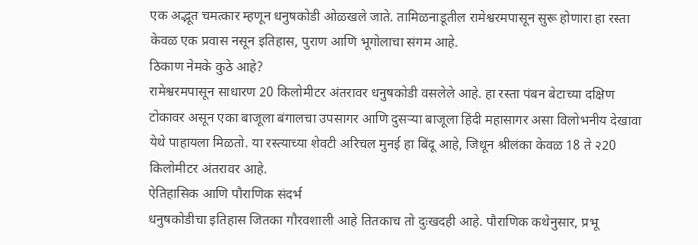एक अद्भूत चमत्कार म्हणून धनुषकोडी ओळखले जाते. तामिळनाडूतील रामेश्वरमपासून सुरू होणारा हा रस्ता केवळ एक प्रवास नसून इतिहास, पुराण आणि भूगोलाचा संगम आहे.
ठिकाण नेमके कुठे आहे?
रामेश्वरमपासून साधारण 20 किलोमीटर अंतरावर धनुषकोडी वसलेले आहे. हा रस्ता पंबन बेटाच्या दक्षिण टोकावर असून एका बाजूला बंगालचा उपसागर आणि दुसऱ्या बाजूला हिंदी महासागर असा विलोभनीय देखावा येथे पाहायला मिळतो. या रस्त्याच्या शेवटी अरिचल मुनई हा बिंदू आहे, जिथून श्रीलंका केवळ 18 ते २20 किलोमीटर अंतरावर आहे.
ऐतिहासिक आणि पौराणिक संदर्भ
धनुषकोडीचा इतिहास जितका गौरवशाली आहे तितकाच तो दुःखदही आहे. पौराणिक कथेनुसार, प्रभू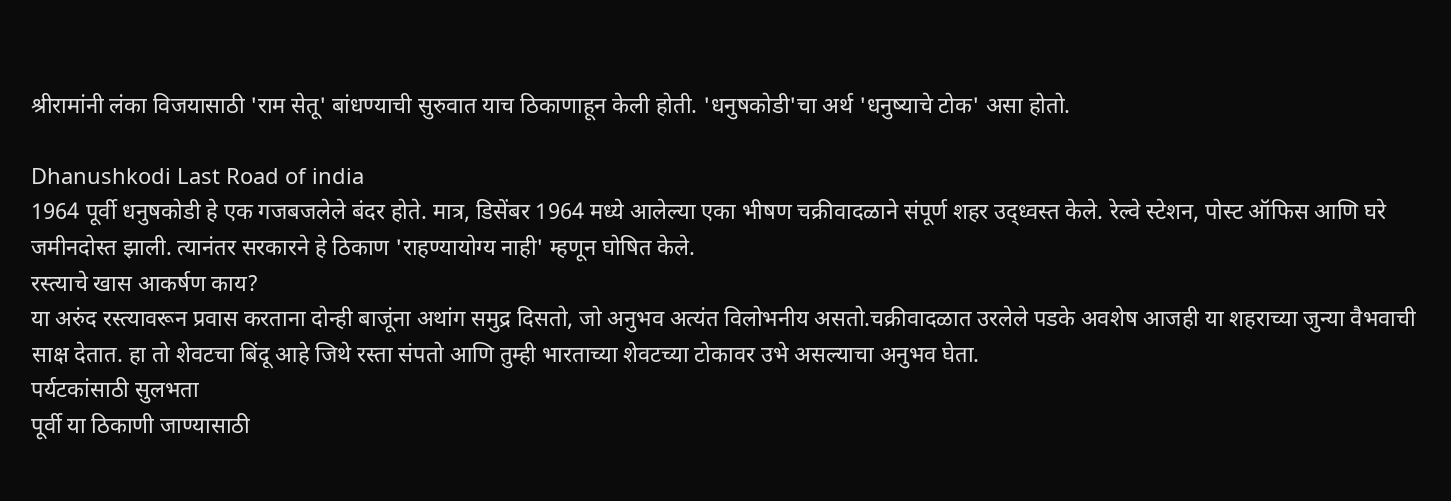श्रीरामांनी लंका विजयासाठी 'राम सेतू' बांधण्याची सुरुवात याच ठिकाणाहून केली होती. 'धनुषकोडी'चा अर्थ 'धनुष्याचे टोक' असा होतो.

Dhanushkodi Last Road of india
1964 पूर्वी धनुषकोडी हे एक गजबजलेले बंदर होते. मात्र, डिसेंबर 1964 मध्ये आलेल्या एका भीषण चक्रीवादळाने संपूर्ण शहर उद्ध्वस्त केले. रेल्वे स्टेशन, पोस्ट ऑफिस आणि घरे जमीनदोस्त झाली. त्यानंतर सरकारने हे ठिकाण 'राहण्यायोग्य नाही' म्हणून घोषित केले.
रस्त्याचे खास आकर्षण काय?
या अरुंद रस्त्यावरून प्रवास करताना दोन्ही बाजूंना अथांग समुद्र दिसतो, जो अनुभव अत्यंत विलोभनीय असतो.चक्रीवादळात उरलेले पडके अवशेष आजही या शहराच्या जुन्या वैभवाची साक्ष देतात. हा तो शेवटचा बिंदू आहे जिथे रस्ता संपतो आणि तुम्ही भारताच्या शेवटच्या टोकावर उभे असल्याचा अनुभव घेता.
पर्यटकांसाठी सुलभता
पूर्वी या ठिकाणी जाण्यासाठी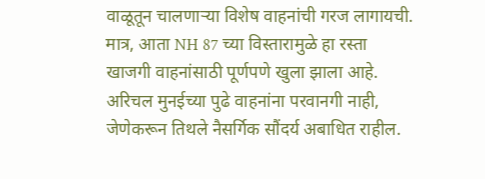वाळूतून चालणाऱ्या विशेष वाहनांची गरज लागायची. मात्र, आता NH 87 च्या विस्तारामुळे हा रस्ता खाजगी वाहनांसाठी पूर्णपणे खुला झाला आहे. अरिचल मुनईच्या पुढे वाहनांना परवानगी नाही, जेणेकरून तिथले नैसर्गिक सौंदर्य अबाधित राहील.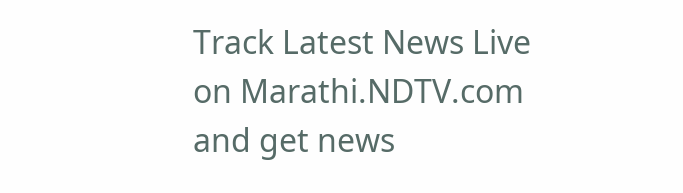Track Latest News Live on Marathi.NDTV.com and get news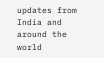updates from India and around the world